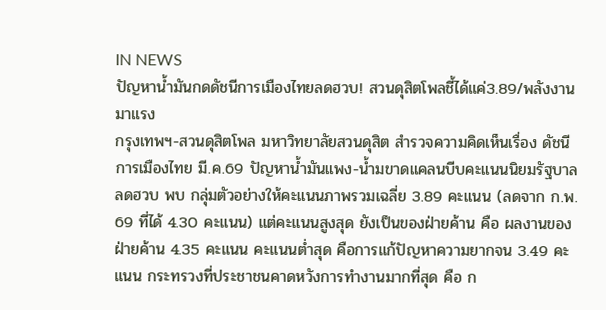IN NEWS
ปัญหาน้ำมันกดดัชนีการเมืองไทยลดฮวบ! สวนดุสิตโพลชี้ได้แค่3.89/พลังงานมาแรง
กรุงเทพฯ-สวนดุสิตโพล มหาวิทยาลัยสวนดุสิต สำรวจความคิดเห็นเรื่อง ดัชนีการเมืองไทย มี.ค.69 ปัญหาน้ำมันแพง-น้ำมขาดแคลนบีบคะแนนนิยมรัฐบาลลดฮวบ พบ กลุ่มตัวอย่างให้คะแนนภาพรวมเฉลี่ย 3.89 คะแนน (ลดจาก ก.พ. 69 ที่ได้ 4.30 คะแนน) แต่คะแนนสูงสุด ยังเป็นของฝ่ายค้าน คือ ผลงานของฝ่ายค้าน 4.35 คะแนน คะแนนต่ำสุด คือการแก้ปัญหาความยากจน 3.49 คะแนน กระทรวงที่ประชาชนคาดหวังการทำงานมากที่สุด คือ ก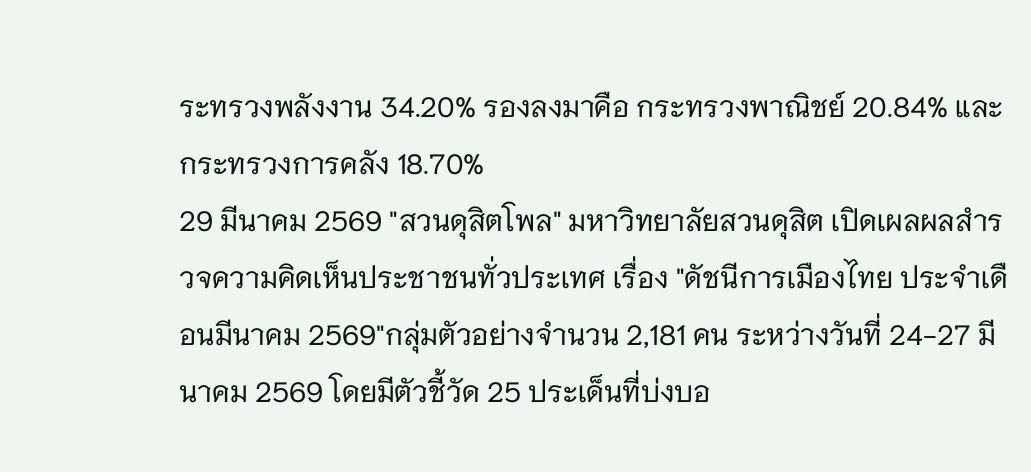ระทรวงพลังงาน 34.20% รองลงมาคือ กระทรวงพาณิชย์ 20.84% และ กระทรวงการคลัง 18.70%
29 มีนาคม 2569 "สวนดุสิตโพล" มหาวิทยาลัยสวนดุสิต เปิดเผลผลสำรวจความคิดเห็นประชาชนทั่วประเทศ เรื่อง "ดัชนีการเมืองไทย ประจำเดือนมีนาคม 2569"กลุ่มตัวอย่างจำนวน 2,181 คน ระหว่างวันที่ 24-27 มีนาคม 2569 โดยมีตัวชี้วัด 25 ประเด็นที่บ่งบอ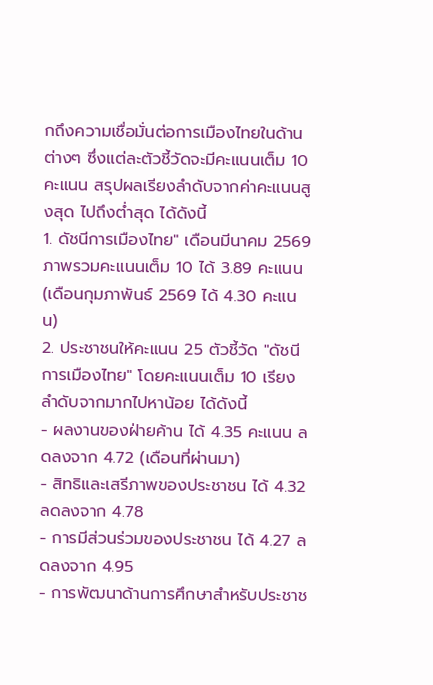กถึงความเชื่อมั่นต่อการเมืองไทยในด้านต่างๆ ซึ่งแต่ละตัวชี้วัดจะมีคะแนนเต็ม 10 คะแนน สรุปผลเรียงลำดับจากค่าคะแนนสูงสุด ไปถึงต่ำสุด ได้ดังนี้
1. ดัชนีการเมืองไทย" เดือนมีนาคม 2569 ภาพรวมคะแนนเต็ม 10 ได้ 3.89 คะแนน (เดือนกุมภาพันธ์ 2569 ได้ 4.30 คะแนน)
2. ประชาชนให้คะแนน 25 ตัวชี้วัด "ดัชนีการเมืองไทย" โดยคะแนนเต็ม 10 เรียงลำดับจากมากไปหาน้อย ได้ดังนี้
- ผลงานของฝ่ายค้าน ได้ 4.35 คะแนน ลดลงจาก 4.72 (เดือนที่ผ่านมา)
- สิทธิและเสรีภาพของประชาชน ได้ 4.32 ลดลงจาก 4.78
- การมีส่วนร่วมของประชาชน ได้ 4.27 ลดลงจาก 4.95
- การพัฒนาด้านการศึกษาสำหรับประชาช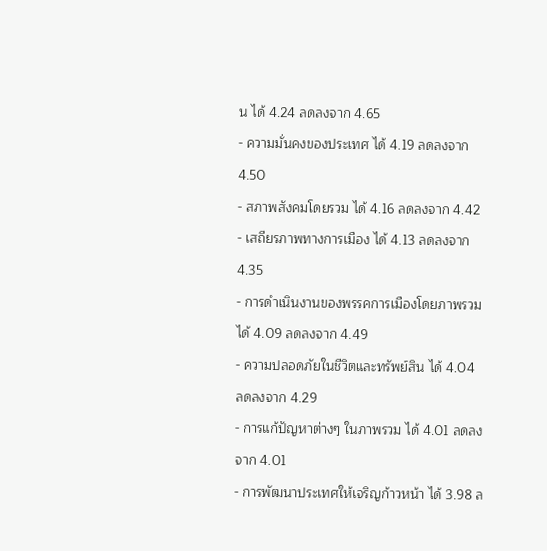น ได้ 4.24 ลดลงจาก 4.65
- ความมั่นคงของประเทศ ได้ 4.19 ลดลงจาก 4.50
- สภาพสังคมโดยรวม ได้ 4.16 ลดลงจาก 4.42
- เสถียรภาพทางการเมือง ได้ 4.13 ลดลงจาก 4.35
- การดำเนินงานของพรรคการเมืองโดยภาพรวม ได้ 4.09 ลดลงจาก 4.49
- ความปลอดภัยในชีวิตและทรัพย์สิน ได้ 4.04 ลดลงจาก 4.29
- การแก้ปัญหาต่างๆ ในภาพรวม ได้ 4.01 ลดลงจาก 4.01
- การพัฒนาประเทศให้เจริญก้าวหน้า ได้ 3.98 ล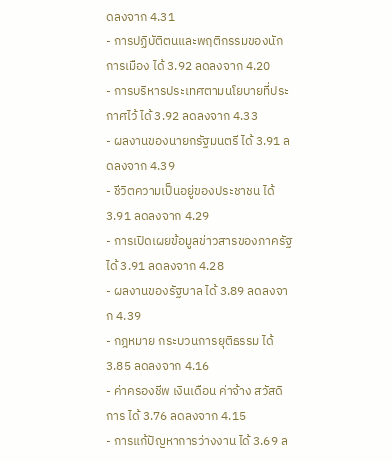ดลงจาก 4.31
- การปฏิบัติตนและพฤติกรรมของนักการเมือง ได้ 3.92 ลดลงจาก 4.20
- การบริหารประเทศตามนโยบายที่ประกาศไว้ ได้ 3.92 ลดลงจาก 4.33
- ผลงานของนายกรัฐมนตรี ได้ 3.91 ลดลงจาก 4.39
- ชีวิตความเป็นอยู่ของประชาชน ได้ 3.91 ลดลงจาก 4.29
- การเปิดเผยข้อมูลข่าวสารของภาครัฐ ได้ 3.91 ลดลงจาก 4.28
- ผลงานของรัฐบาล ได้ 3.89 ลดลงจาก 4.39
- กฎหมาย กระบวนการยุติธรรม ได้ 3.85 ลดลงจาก 4.16
- ค่าครองชีพ เงินเดือน ค่าจ้าง สวัสดิการ ได้ 3.76 ลดลงจาก 4.15
- การแก้ปัญหาการว่างงาน ได้ 3.69 ล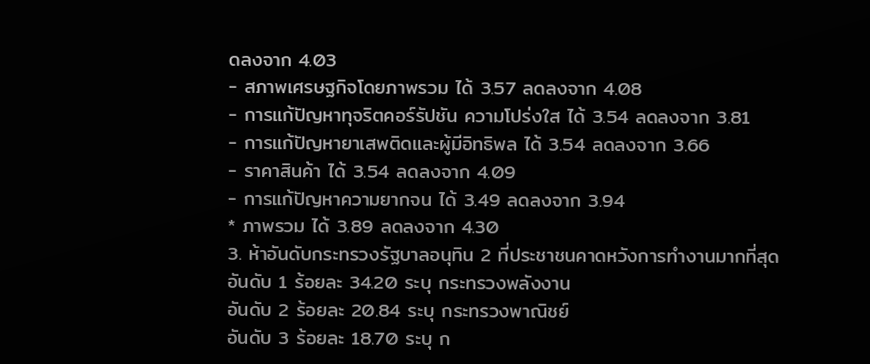ดลงจาก 4.03
- สภาพเศรษฐกิจโดยภาพรวม ได้ 3.57 ลดลงจาก 4.08
- การแก้ปัญหาทุจริตคอร์รัปชัน ความโปร่งใส ได้ 3.54 ลดลงจาก 3.81
- การแก้ปัญหายาเสพติดและผู้มีอิทธิพล ได้ 3.54 ลดลงจาก 3.66
- ราคาสินค้า ได้ 3.54 ลดลงจาก 4.09
- การแก้ปัญหาความยากจน ได้ 3.49 ลดลงจาก 3.94
* ภาพรวม ได้ 3.89 ลดลงจาก 4.30
3. ห้าอันดับกระทรวงรัฐบาลอนุทิน 2 ที่ประชาชนคาดหวังการทำงานมากที่สุด
อันดับ 1 ร้อยละ 34.20 ระบุ กระทรวงพลังงาน
อันดับ 2 ร้อยละ 20.84 ระบุ กระทรวงพาณิชย์
อันดับ 3 ร้อยละ 18.70 ระบุ ก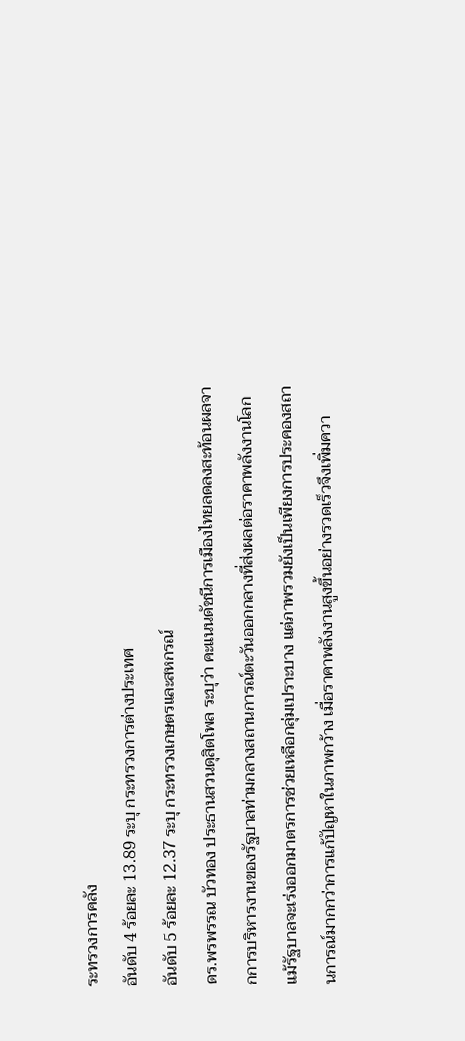ระทรวงการคลัง
อันดับ 4 ร้อยละ 13.89 ระบุ กระทรวงการต่างประเทศ
อันดับ 5 ร้อยละ 12.37 ระบุ กระทรวงเกษตรและสหกรณ์
ดร.พรพรรณ บัวทอง ประธานสวนดุสิตโพล ระบุว่า คะแนนดัชนีการเมืองไทยลดลงสะท้อนผลจากการบริหารงานของรัฐบาลท่ามกลางสถานการณ์ตะวันออกกลางที่ส่งผลต่อราคาพลังงานโลก แม้รัฐบาลจะเร่งออกมาตรการช่วยเหลือกลุ่มเปราะบาง แต่ภาพรวมยังเป็นเพียงการประคองสถานการณ์มากกว่าการแก้ปัญหาในภาพกว้าง เมื่อราคาพลังงานสูงขึ้นอย่างรวดเร็วจึงเพิ่มควา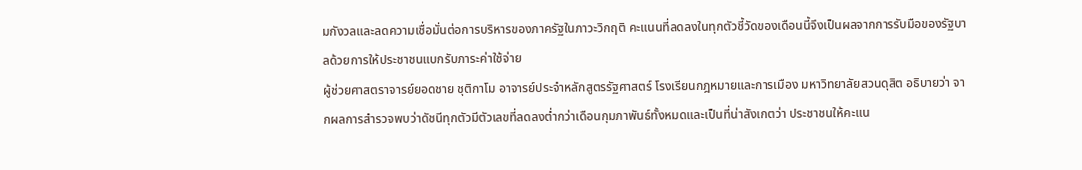มกังวลและลดความเชื่อมั่นต่อการบริหารของภาครัฐในภาวะวิกฤติ คะแนนที่ลดลงในทุกตัวชี้วัดของเดือนนี้จึงเป็นผลจากการรับมือของรัฐบาลด้วยการให้ประชาชนแบกรับภาระค่าใช้จ่าย
ผู้ช่วยศาสตราจารย์ยอดชาย ชุติกาโม อาจารย์ประจำหลักสูตรรัฐศาสตร์ โรงเรียนกฎหมายและการเมือง มหาวิทยาลัยสวนดุสิต อธิบายว่า จากผลการสำรวจพบว่าดัชนีทุกตัวมีตัวเลขที่ลดลงต่ำกว่าเดือนกุมภาพันธ์ทั้งหมดและเป็นที่น่าสังเกตว่า ประชาชนให้คะแน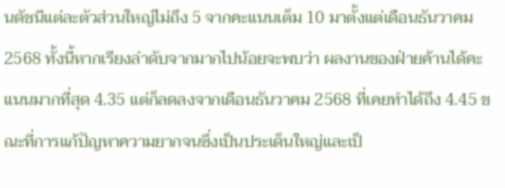นดัชนีแต่ละตัวส่วนใหญ่ไม่ถึง 5 จากคะแนนเต็ม 10 มาตั้งแต่เดือนธันวาคม 2568 ทั้งนี้หากเรียงลำดับจากมากไปน้อยจะพบว่า ผลงานของฝ่ายค้านได้คะแนนมากที่สุด 4.35 แต่ก็ลดลงจากเดือนธันวาคม 2568 ที่เคยทำได้ถึง 4.45 ขณะที่การแก้ปัญหาความยากจนซึ่งเป็นประเด็นใหญ่และเป็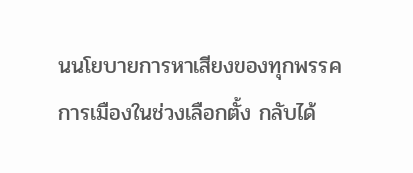นนโยบายการหาเสียงของทุกพรรคการเมืองในช่วงเลือกตั้ง กลับได้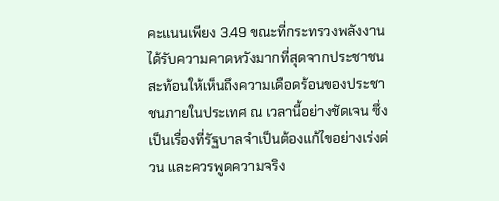คะแนนเพียง 3.49 ขณะที่กระทรวงพลังงานได้รับความคาดหวังมากที่สุดจากประชาชนสะท้อนให้เห็นถึงความเดือดร้อนของประชาชนภายในประเทศ ณ เวลานี้อย่างชัดเจน ซึ่งเป็นเรื่องที่รัฐบาลจำเป็นต้องแก้ไขอย่างเร่งด่วน และควรพูดความจริง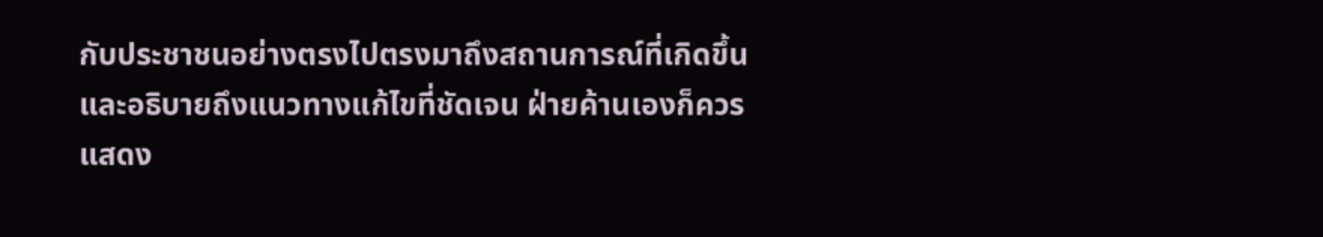กับประชาชนอย่างตรงไปตรงมาถึงสถานการณ์ที่เกิดขึ้น และอธิบายถึงแนวทางแก้ไขที่ชัดเจน ฝ่ายค้านเองก็ควรแสดง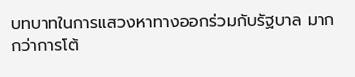บทบาทในการแสวงหาทางออกร่วมกับรัฐบาล มากกว่าการโต้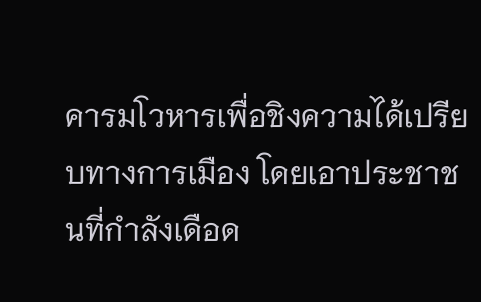คารมโวหารเพื่อชิงความได้เปรียบทางการเมือง โดยเอาประชาชนที่กำลังเดือด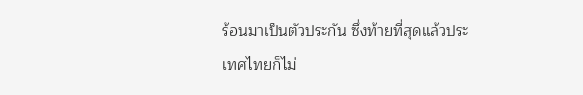ร้อนมาเป็นตัวประกัน ซึ่งท้ายที่สุดแล้วประเทศไทยก็ไม่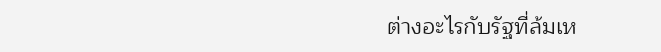ต่างอะไรกับรัฐที่ล้มเห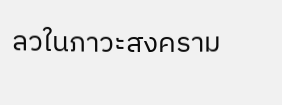ลวในภาวะสงคราม